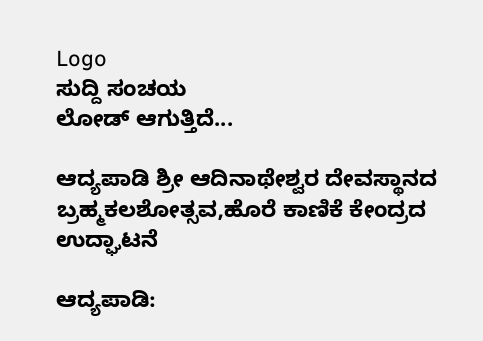Logo
ಸುದ್ದಿ ಸಂಚಯ
ಲೋಡ್ ಆಗುತ್ತಿದೆ...

ಆದ್ಯಪಾಡಿ ಶ್ರೀ ಆದಿನಾಥೇಶ್ವರ ದೇವಸ್ಥಾನದ ಬ್ರಹ್ಮಕಲಶೋತ್ಸವ,ಹೊರೆ ಕಾಣಿಕೆ ಕೇಂದ್ರದ ಉದ್ಘಾಟನೆ

ಆದ್ಯಪಾಡಿ: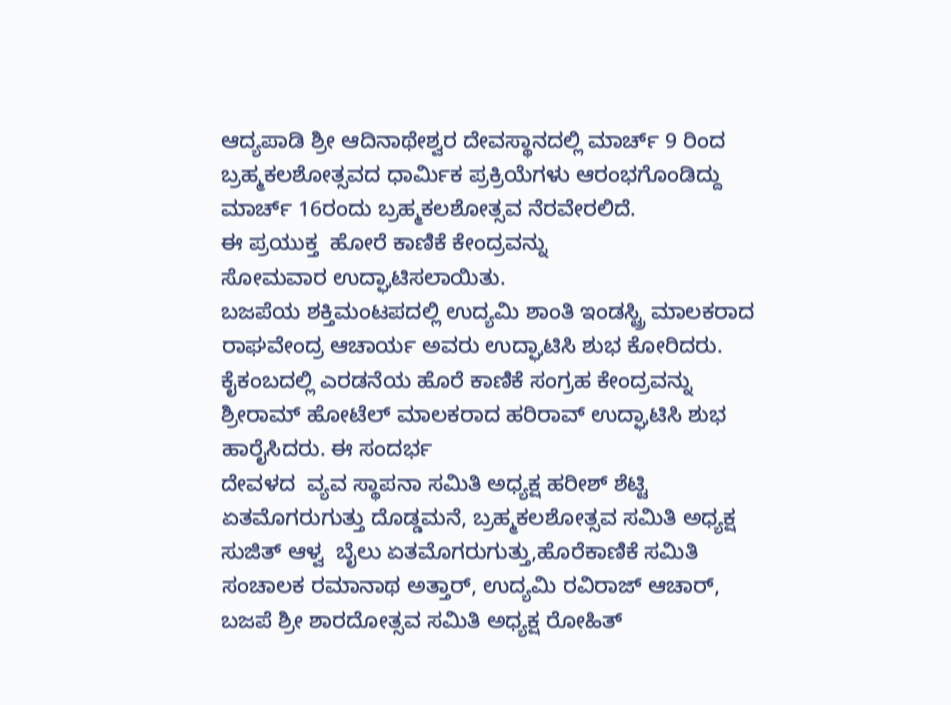ಆದ್ಯಪಾಡಿ ಶ್ರೀ ಆದಿನಾಥೇಶ್ವರ ದೇವಸ್ಥಾನದಲ್ಲಿ ಮಾರ್ಚ್ 9 ರಿಂದ ಬ್ರಹ್ಮಕಲಶೋತ್ಸವದ ಧಾರ್ಮಿಕ ಪ್ರಕ್ರಿಯೆಗಳು ಆರಂಭಗೊಂಡಿದ್ದು ಮಾರ್ಚ್ 16ರಂದು ಬ್ರಹ್ಮಕಲಶೋತ್ಸವ ನೆರವೇರಲಿದೆ.
ಈ ಪ್ರಯುಕ್ತ  ಹೋರೆ ಕಾಣಿಕೆ ಕೇಂದ್ರವನ್ನು
ಸೋಮವಾರ ಉದ್ಘಾಟಿಸಲಾಯಿತು.
ಬಜಪೆಯ ಶಕ್ತಿಮಂಟಪದಲ್ಲಿ ಉದ್ಯಮಿ ಶಾಂತಿ ಇಂಡಸ್ಟ್ರಿ ಮಾಲಕರಾದ ರಾಘವೇಂದ್ರ ಆಚಾರ್ಯ ಅವರು ಉದ್ಘಾಟಿಸಿ ಶುಭ ಕೋರಿದರು.
ಕೈಕಂಬದಲ್ಲಿ ಎರಡನೆಯ ಹೊರೆ ಕಾಣಿಕೆ ಸಂಗ್ರಹ ಕೇಂದ್ರವನ್ನು ಶ್ರೀರಾಮ್ ಹೋಟೆಲ್ ಮಾಲಕರಾದ ಹರಿರಾವ್ ಉದ್ಘಾಟಿಸಿ ಶುಭ ಹಾರೈಸಿದರು. ಈ ಸಂದರ್ಭ
ದೇವಳದ  ವ್ಯವ ಸ್ಥಾಪನಾ ಸಮಿತಿ ಅಧ್ಯಕ್ಷ ಹರೀಶ್ ಶೆಟ್ಟಿ ಏತಮೊಗರುಗುತ್ತು ದೊಡ್ಡಮನೆ, ಬ್ರಹ್ಮಕಲಶೋತ್ಸವ ಸಮಿತಿ ಅಧ್ಯಕ್ಷ ಸುಜಿತ್ ಆಳ್ವ  ಬೈಲು ಏತಮೊಗರುಗುತ್ತು,ಹೊರೆಕಾಣಿಕೆ ಸಮಿತಿ ಸಂಚಾಲಕ ರಮಾನಾಥ ಅತ್ತಾರ್, ಉದ್ಯಮಿ ರವಿರಾಜ್ ಆಚಾ‌ರ್, ಬಜಪೆ ಶ್ರೀ ಶಾರದೋತ್ಸವ ಸಮಿತಿ ಅಧ್ಯಕ್ಷ ರೋಹಿತ್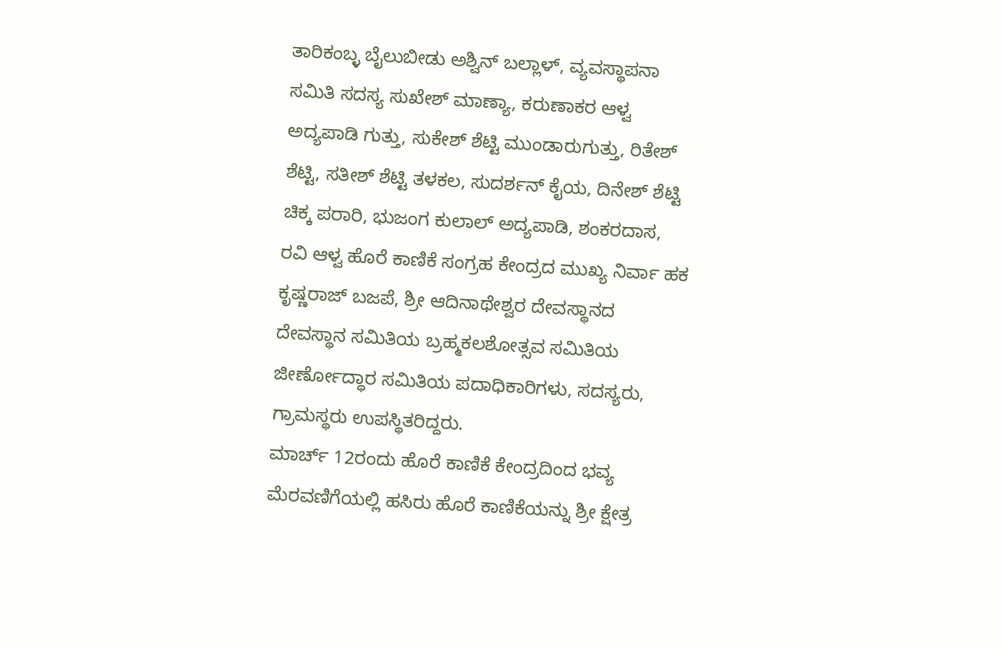ತಾರಿಕಂಬ್ಳ ಬೈಲುಬೀಡು ಅಶ್ವಿನ್ ಬಲ್ಲಾಳ್, ವ್ಯವಸ್ಥಾಪನಾ ಸಮಿತಿ ಸದಸ್ಯ ಸುಖೇಶ್ ಮಾಣ್ಯಾ, ಕರುಣಾಕರ ಆಳ್ವ ಅದ್ಯಪಾಡಿ ಗುತ್ತು, ಸುಕೇಶ್ ಶೆಟ್ಟಿ ಮುಂಡಾರುಗುತ್ತು, ರಿತೇಶ್ ಶೆಟ್ಟಿ, ಸತೀಶ್ ಶೆಟ್ಟಿ ತಳಕಲ, ಸುದರ್ಶನ್ ಕೈಯ, ದಿನೇಶ್ ಶೆಟ್ಟಿ ಚಿಕ್ಕ ಪರಾರಿ, ಭುಜಂಗ ಕುಲಾಲ್ ಅದ್ಯಪಾಡಿ, ಶಂಕರದಾಸ, ರವಿ ಆಳ್ವ ಹೊರೆ ಕಾಣಿಕೆ ಸಂಗ್ರಹ ಕೇಂದ್ರದ ಮುಖ್ಯ ನಿರ್ವಾ ಹಕ ಕೃಷ್ಣರಾಜ್ ಬಜಪೆ, ಶ್ರೀ ಆದಿನಾಥೇಶ್ವರ ದೇವಸ್ಥಾನದ ದೇವಸ್ಥಾನ ಸಮಿತಿಯ ಬ್ರಹ್ಮಕಲಶೋತ್ಸವ ಸಮಿತಿಯ ಜೀರ್ಣೋದ್ಧಾರ ಸಮಿತಿಯ ಪದಾಧಿಕಾರಿಗಳು, ಸದಸ್ಯರು, ಗ್ರಾಮಸ್ಥರು ಉಪಸ್ಥಿತರಿದ್ದರು.
ಮಾರ್ಚ್ 12ರಂದು ಹೊರೆ ಕಾಣಿಕೆ ಕೇಂದ್ರದಿಂದ ಭವ್ಯ ಮೆರವಣಿಗೆಯಲ್ಲಿ ಹಸಿರು ಹೊರೆ ಕಾಣಿಕೆಯನ್ನು ಶ್ರೀ ಕ್ಷೇತ್ರ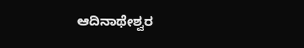ಆದಿನಾಥೇಶ್ವರ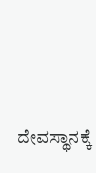ದೇವಸ್ಥಾನಕ್ಕೆ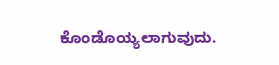ಕೊಂಡೊಯ್ಯಲಾಗುವುದು.